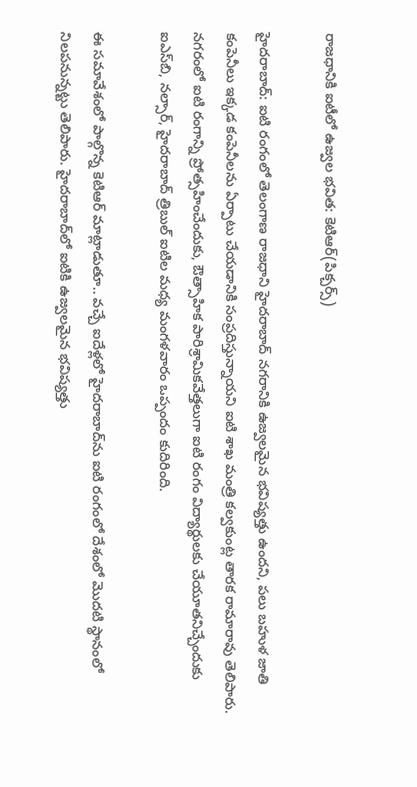రాజధానికి ఐటీలో ఉజ్వల భవిత: కెటిఆర్(పిక్చర్స్)

హైదరాబాద్: ఐటి రంగంలో తెలంగాణ రాజధాని హైదరాబాద్ నగరానికి ఉజ్వలమైన భవిష్యత్తు ఉందని, పలు బహుళ జాతి కంపెనీలు ఇక్కడ కంపెనీలను ఏర్పాటు చేయడానికి సంప్రదిస్తున్నాయని ఐటి శాఖ మంత్రి కల్వకుంట్ల తారక రామారావు తెలిపారు. నగరంలో ఐటి రంగాన్ని ప్రోత్సహించేందుకు, ఔత్సాహిక పారిశ్రామికవేత్తలుగా ఐటి రంగం విద్యార్థులకు చేయూతనిచ్చేందుకు ఐఎస్‌బి, నల్సార్, హైదరాబాద్ త్రిబుల్ ఐటిల మధ్య మంగళవారం ఒప్పందం కుదిరింది.

ఈ సమావేశంలో పాల్గొన్న కెటిఆర్ మాట్లాడుతూ.. వచ్చే ఐదేళ్లలో హైదరాబాద్‌ను ఐటి రంగంలో దేశంలో మొదటి స్థానంలో నిలపనున్నట్టు తెలిపారు. హైదరాబాద్‌లో ఐటికి ఉజ్వలమైన భవిష్యత్తు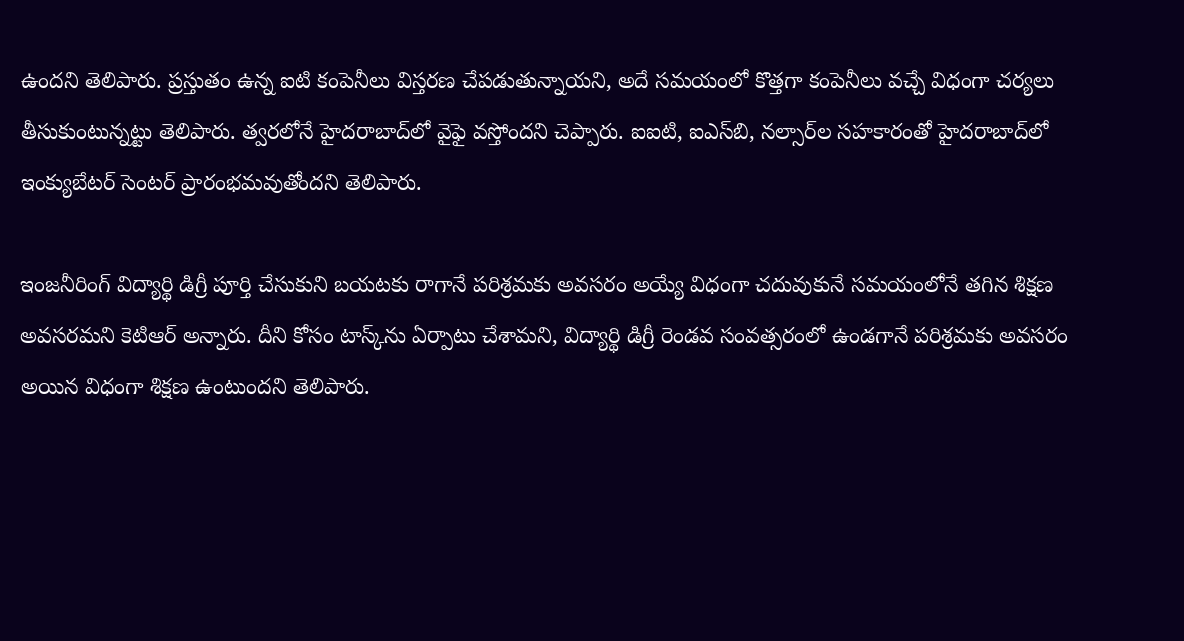ఉందని తెలిపారు. ప్రస్తుతం ఉన్న ఐటి కంపెనీలు విస్తరణ చేపడుతున్నాయని, అదే సమయంలో కొత్తగా కంపెనీలు వచ్చే విధంగా చర్యలు తీసుకుంటున్నట్టు తెలిపారు. త్వరలోనే హైదరాబాద్‌లో వైఫై వస్తోందని చెప్పారు. ఐఐటి, ఐఎస్‌బి, నల్సార్‌ల సహకారంతో హైదరాబాద్‌లో ఇంక్యుబేటర్ సెంటర్ ప్రారంభమవుతోందని తెలిపారు.

ఇంజనీరింగ్ విద్యార్థి డిగ్రీ పూర్తి చేసుకుని బయటకు రాగానే పరిశ్రమకు అవసరం అయ్యే విధంగా చదువుకునే సమయంలోనే తగిన శిక్షణ అవసరమని కెటిఆర్ అన్నారు. దీని కోసం టాస్క్‌ను ఏర్పాటు చేశామని, విద్యార్థి డిగ్రీ రెండవ సంవత్సరంలో ఉండగానే పరిశ్రమకు అవసరం అయిన విధంగా శిక్షణ ఉంటుందని తెలిపారు.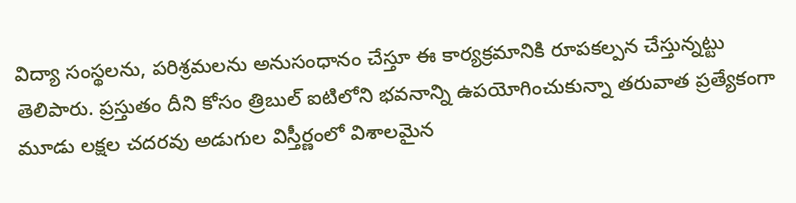విద్యా సంస్థలను, పరిశ్రమలను అనుసంధానం చేస్తూ ఈ కార్యక్రమానికి రూపకల్పన చేస్తున్నట్టు తెలిపారు. ప్రస్తుతం దీని కోసం త్రిబుల్ ఐటిలోని భవనాన్ని ఉపయోగించుకున్నా తరువాత ప్రత్యేకంగా మూడు లక్షల చదరవు అడుగుల విస్తీర్ణంలో విశాలమైన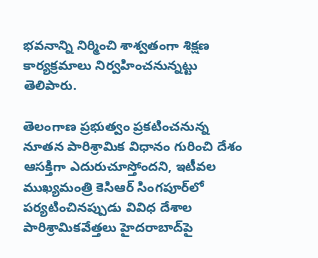భవనాన్ని నిర్మించి శాశ్వతంగా శిక్షణ కార్యక్రమాలు నిర్వహించనున్నట్టు తెలిపారు.

తెలంగాణ ప్రభుత్వం ప్రకటించనున్న నూతన పారిశ్రామిక విధానం గురించి దేశం ఆసక్తిగా ఎదురుచూస్తోందని, ఇటీవల ముఖ్యమంత్రి కెసిఆర్ సింగపూర్‌లో పర్యటించినప్పుడు వివిధ దేశాల పారిశ్రామికవేత్తలు హైదరాబాద్‌పై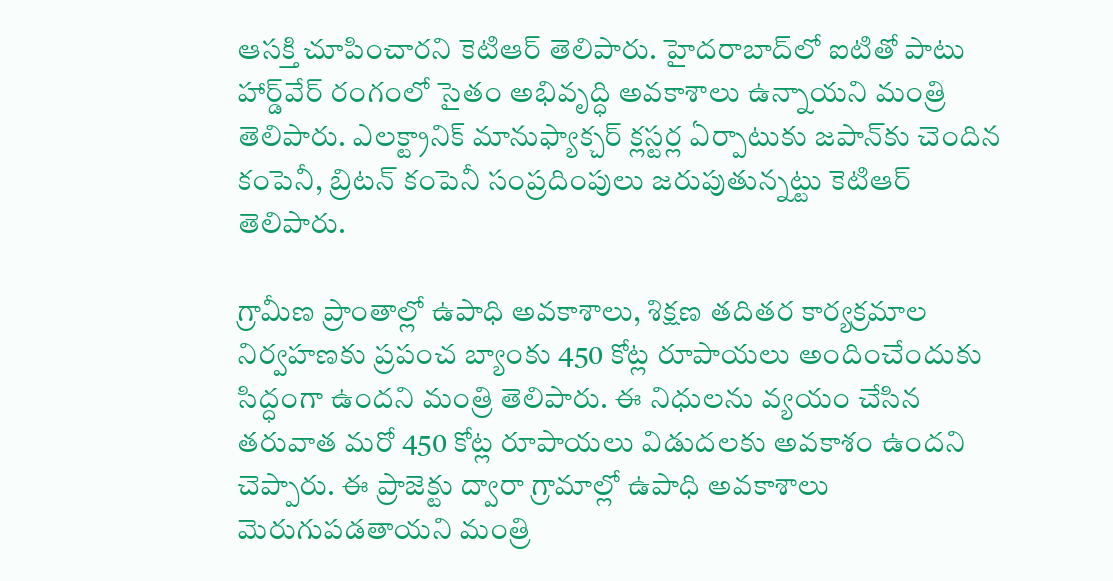ఆసక్తి చూపించారని కెటిఆర్ తెలిపారు. హైదరాబాద్‌లో ఐటితో పాటు హార్డ్‌వేర్ రంగంలో సైతం అభివృద్ధి అవకాశాలు ఉన్నాయని మంత్రి తెలిపారు. ఎలక్ట్రానిక్ మానుఫ్యాక్చర్ క్లస్టర్ల ఏర్పాటుకు జపాన్‌కు చెందిన కంపెనీ, బ్రిటన్ కంపెనీ సంప్రదింపులు జరుపుతున్నట్టు కెటిఆర్ తెలిపారు.

గ్రామీణ ప్రాంతాల్లో ఉపాధి అవకాశాలు, శిక్షణ తదితర కార్యక్రమాల నిర్వహణకు ప్రపంచ బ్యాంకు 450 కోట్ల రూపాయలు అందించేందుకు సిద్ధంగా ఉందని మంత్రి తెలిపారు. ఈ నిధులను వ్యయం చేసిన తరువాత మరో 450 కోట్ల రూపాయలు విడుదలకు అవకాశం ఉందని చెప్పారు. ఈ ప్రాజెక్టు ద్వారా గ్రామాల్లో ఉపాధి అవకాశాలు మెరుగుపడతాయని మంత్రి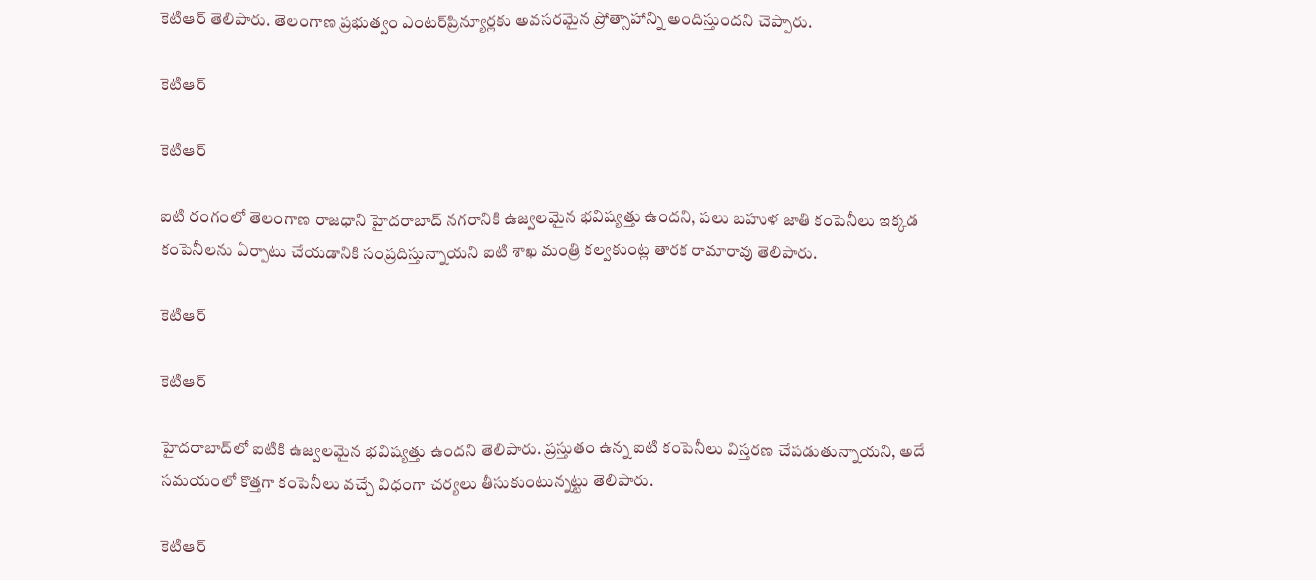కెటిఆర్ తెలిపారు. తెలంగాణ ప్రభుత్వం ఎంటర్‌ప్రిన్యూర్లకు అవసరమైన ప్రోత్సాహాన్ని అందిస్తుందని చెప్పారు.

కెటిఆర్

కెటిఆర్

ఐటి రంగంలో తెలంగాణ రాజధాని హైదరాబాద్ నగరానికి ఉజ్వలమైన భవిష్యత్తు ఉందని, పలు బహుళ జాతి కంపెనీలు ఇక్కడ కంపెనీలను ఏర్పాటు చేయడానికి సంప్రదిస్తున్నాయని ఐటి శాఖ మంత్రి కల్వకుంట్ల తారక రామారావు తెలిపారు.

కెటిఆర్

కెటిఆర్

హైదరాబాద్‌లో ఐటికి ఉజ్వలమైన భవిష్యత్తు ఉందని తెలిపారు. ప్రస్తుతం ఉన్న ఐటి కంపెనీలు విస్తరణ చేపడుతున్నాయని, అదే సమయంలో కొత్తగా కంపెనీలు వచ్చే విధంగా చర్యలు తీసుకుంటున్నట్టు తెలిపారు.

కెటిఆర్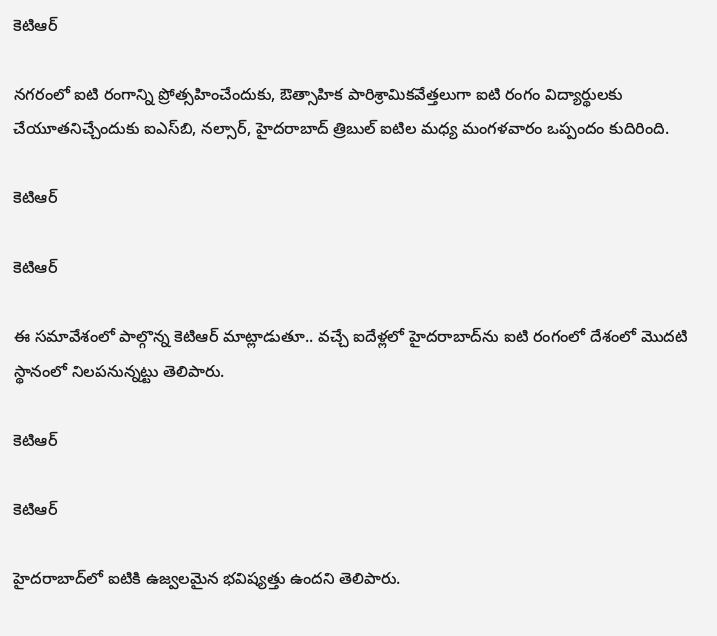కెటిఆర్

నగరంలో ఐటి రంగాన్ని ప్రోత్సహించేందుకు, ఔత్సాహిక పారిశ్రామికవేత్తలుగా ఐటి రంగం విద్యార్థులకు చేయూతనిచ్చేందుకు ఐఎస్‌బి, నల్సార్, హైదరాబాద్ త్రిబుల్ ఐటిల మధ్య మంగళవారం ఒప్పందం కుదిరింది.

కెటిఆర్

కెటిఆర్

ఈ సమావేశంలో పాల్గొన్న కెటిఆర్ మాట్లాడుతూ.. వచ్చే ఐదేళ్లలో హైదరాబాద్‌ను ఐటి రంగంలో దేశంలో మొదటి స్థానంలో నిలపనున్నట్టు తెలిపారు.

కెటిఆర్

కెటిఆర్

హైదరాబాద్‌లో ఐటికి ఉజ్వలమైన భవిష్యత్తు ఉందని తెలిపారు.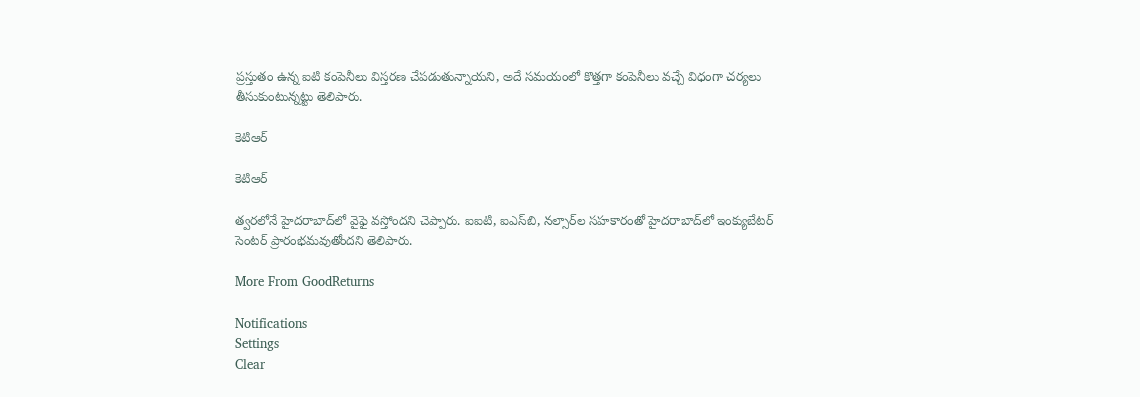ప్రస్తుతం ఉన్న ఐటి కంపెనీలు విస్తరణ చేపడుతున్నాయని, అదే సమయంలో కొత్తగా కంపెనీలు వచ్చే విధంగా చర్యలు తీసుకుంటున్నట్టు తెలిపారు.

కెటిఆర్

కెటిఆర్

త్వరలోనే హైదరాబాద్‌లో వైఫై వస్తోందని చెప్పారు. ఐఐటి, ఐఎస్‌బి, నల్సార్‌ల సహకారంతో హైదరాబాద్‌లో ఇంక్యుబేటర్ సెంటర్ ప్రారంభమవుతోందని తెలిపారు.

More From GoodReturns

Notifications
Settings
Clear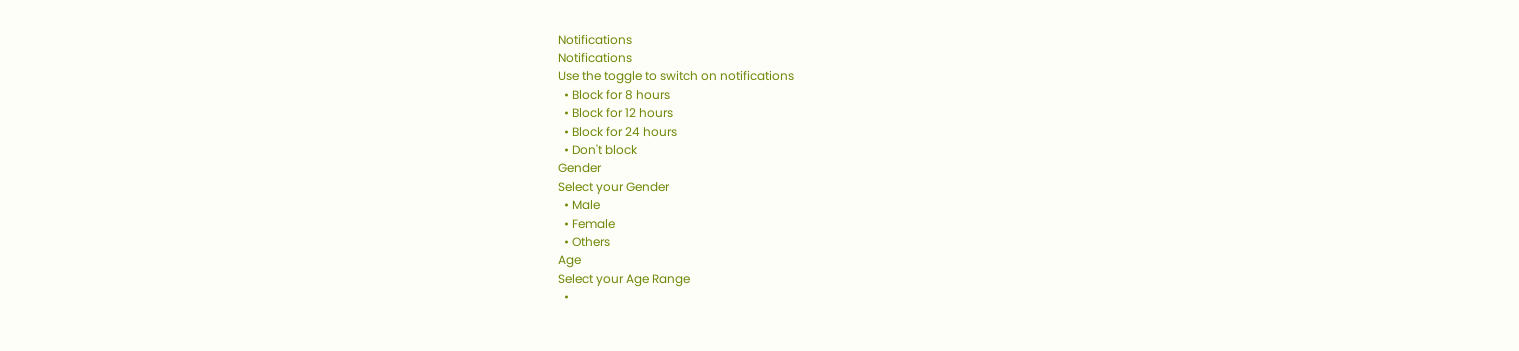Notifications
Notifications
Use the toggle to switch on notifications
  • Block for 8 hours
  • Block for 12 hours
  • Block for 24 hours
  • Don't block
Gender
Select your Gender
  • Male
  • Female
  • Others
Age
Select your Age Range
  •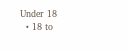Under 18
  • 18 to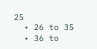25
  • 26 to 35
  • 36 to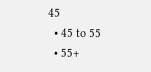45
  • 45 to 55
  • 55+